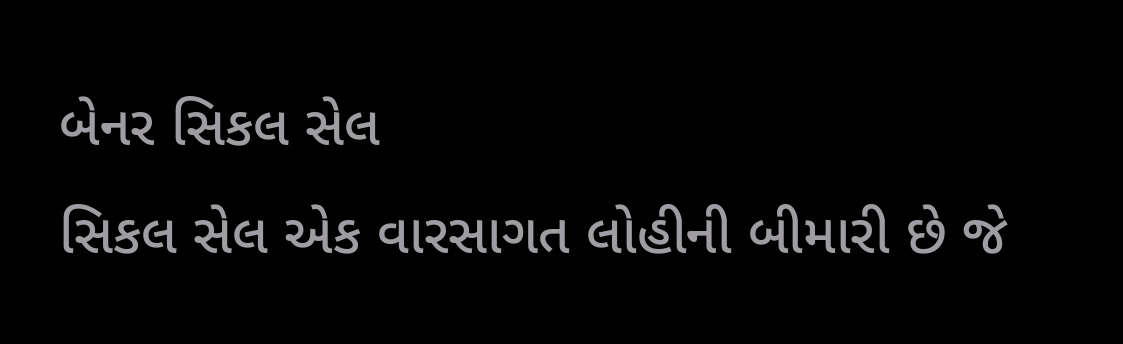બેનર સિકલ સેલ
સિકલ સેલ એક વારસાગત લોહીની બીમારી છે જે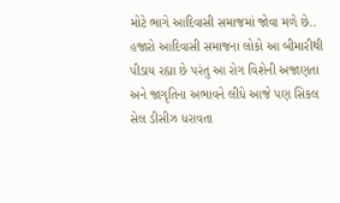મોટે ભાગે આદિવાસી સમાજમાં જોવા મળે છે.. હજારો આદિવાસી સમાજના લોકો આ બીમારીથી પીડાય રહ્યા છે પરંતુ આ રોગ વિશેની અજાણતા અને જાગૃતિના અભાવને લીધે આજે પણ સિકલ સેલ ડીસીઝ ધરાવતા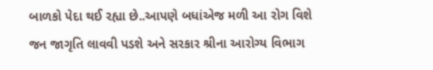બાળકો પેદા થઈ રહ્યા છે..આપણે બધાંએજ મળી આ રોગ વિશે જન જાગૃતિ લાવવી પડશે અને સરકાર શ્રીના આરોગ્ય વિભાગ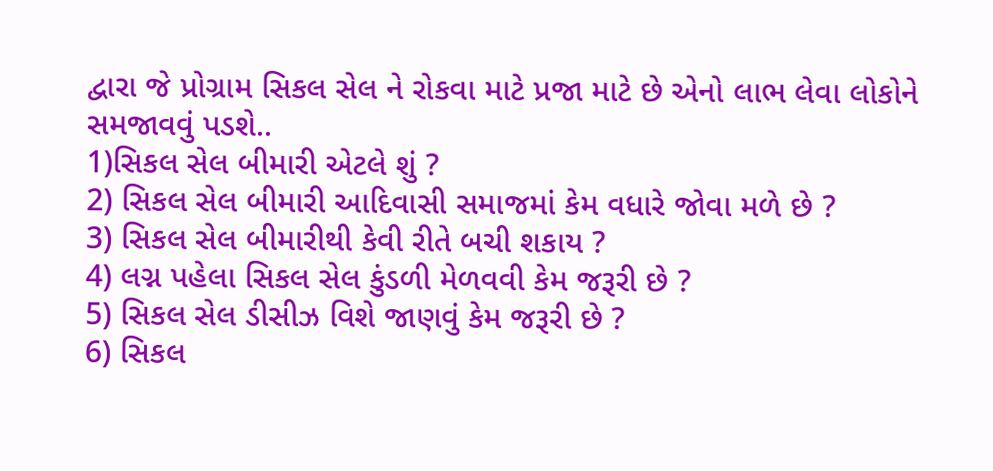દ્વારા જે પ્રોગ્રામ સિકલ સેલ ને રોકવા માટે પ્રજા માટે છે એનો લાભ લેવા લોકોને સમજાવવું પડશે..
1)સિકલ સેલ બીમારી એટલે શું ?
2) સિકલ સેલ બીમારી આદિવાસી સમાજમાં કેમ વધારે જોવા મળે છે ?
3) સિકલ સેલ બીમારીથી કેવી રીતે બચી શકાય ?
4) લગ્ન પહેલા સિકલ સેલ કુંડળી મેળવવી કેમ જરૂરી છે ?
5) સિકલ સેલ ડીસીઝ વિશે જાણવું કેમ જરૂરી છે ?
6) સિકલ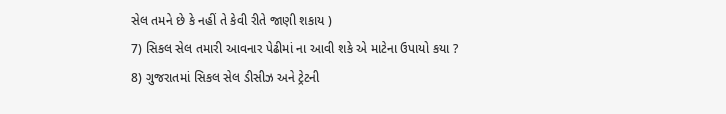સેલ તમને છે કે નહીં તે કેવી રીતે જાણી શકાય )
7) સિકલ સેલ તમારી આવનાર પેઢીમાં ના આવી શકે એ માટેના ઉપાયો કયા ?
8) ગુજરાતમાં સિકલ સેલ ડીસીઝ અને ટ્રેટની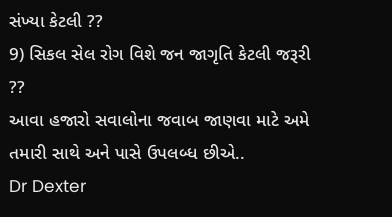સંખ્યા કેટલી ??
9) સિકલ સેલ રોગ વિશે જન જાગૃતિ કેટલી જરૂરી ??
આવા હજારો સવાલોના જવાબ જાણવા માટે અમે તમારી સાથે અને પાસે ઉપલબ્ધ છીએ..
Dr Dexter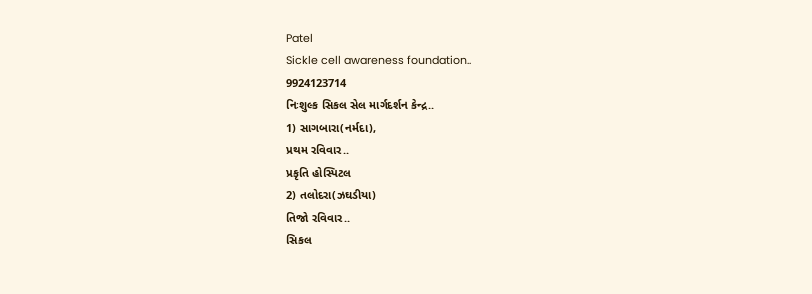Patel
Sickle cell awareness foundation..
9924123714
નિઃશુલ્ક સિકલ સેલ માર્ગદર્શન કેન્દ્ર..
1) સાગબારા(નર્મદા),
પ્રથમ રવિવાર..
પ્રકૃતિ હોસ્પિટલ
2) તલોદરા(ઝઘડીયા)
તિજો રવિવાર..
સિકલ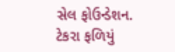સેલ ફોઉન્ડેશન.
ટેકરા ફળિયું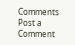Comments
Post a Comment